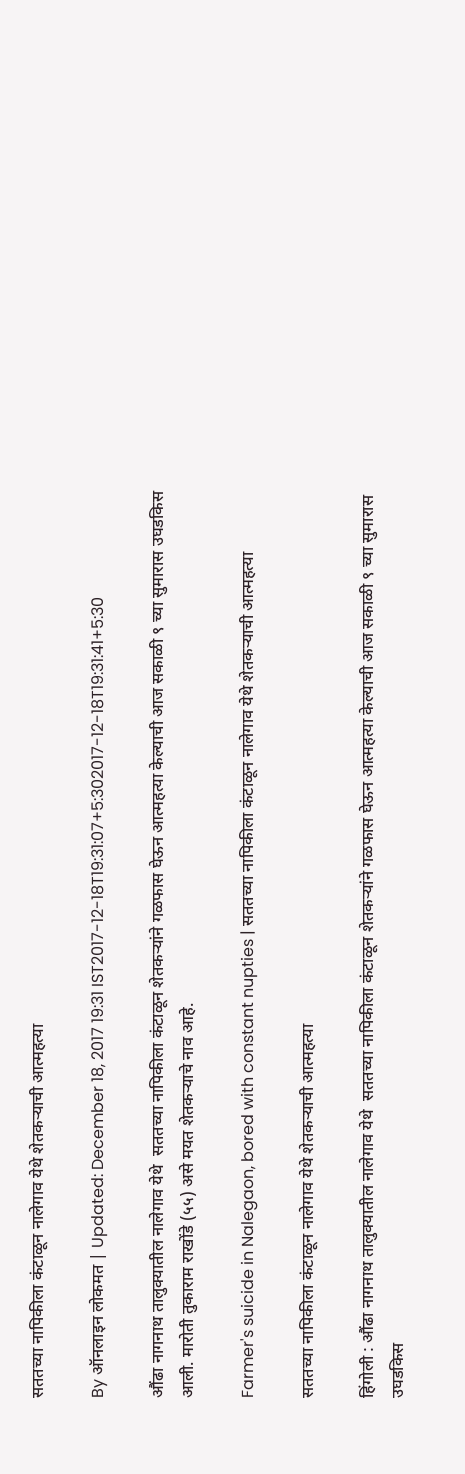सततच्या नापिकीला कंटाळून नालेगाव येथे शेतकर्‍याची आत्महत्या

By ऑनलाइन लोकमत | Updated: December 18, 2017 19:31 IST2017-12-18T19:31:07+5:302017-12-18T19:31:41+5:30

औंढा नागनाथ तालुक्यातील नालेगाव येथे  सततच्या नापिकीला कंटाळून शेतकर्‍यांने गळफास घेऊन आत्महत्या केल्याची आज सकाळी ९ च्या सुमारास उघडकिस आली. मारोती तुकाराम राखोंडे (५५) असे मयत शेतकर्‍याचे नाव आहे.

Farmer's suicide in Nalegaon, bored with constant nupties | सततच्या नापिकीला कंटाळून नालेगाव येथे शेतकर्‍याची आत्महत्या

सततच्या नापिकीला कंटाळून नालेगाव येथे शेतकर्‍याची आत्महत्या

हिंगोली : औंढा नागनाथ तालुक्यातील नालेगाव येथे  सततच्या नापिकीला कंटाळून शेतकर्‍यांने गळफास घेऊन आत्महत्या केल्याची आज सकाळी ९ च्या सुमारास उघडकिस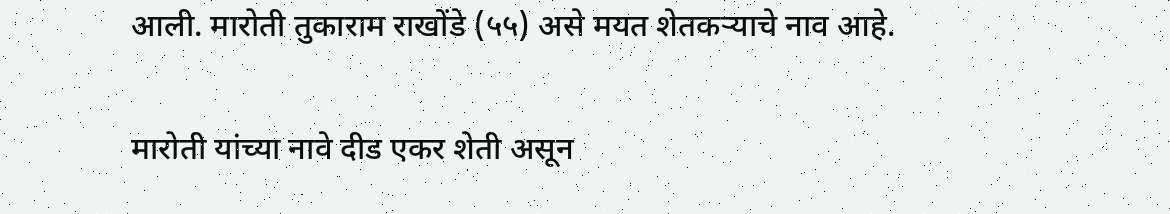आली. मारोती तुकाराम राखोंडे (५५) असे मयत शेतकर्‍याचे नाव आहे.

मारोती यांच्या नावे दीड एकर शेती असून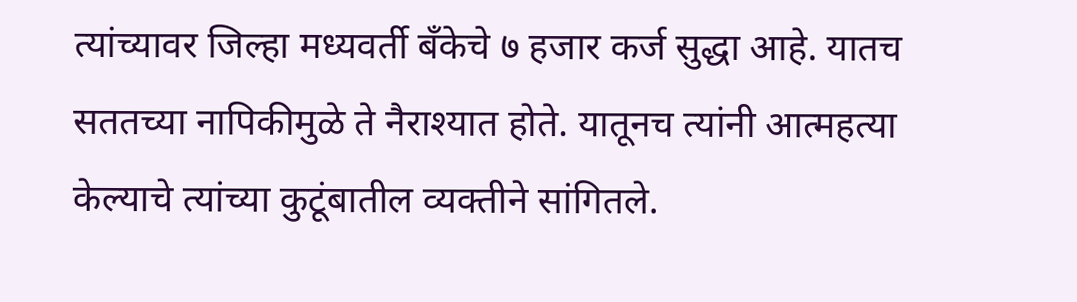त्यांच्यावर जिल्हा मध्यवर्ती बँकेचे ७ हजार कर्ज सुद्धा आहे. यातच सततच्या नापिकीमुळे ते नैराश्यात होते. यातूनच त्यांनी आत्महत्या केल्याचे त्यांच्या कुटूंबातील व्यक्तीने सांगितले.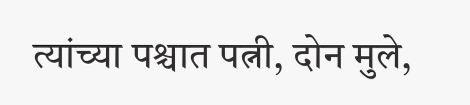त्यांच्या पश्चात पत्नी, दोन मुले,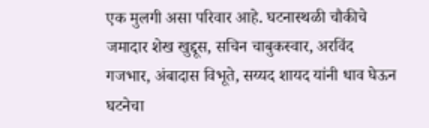एक मुलगी असा परिवार आहे. घटनास्थळी चौकीचे जमादार शेख खुद्दूस, सचिन चाबुकस्वार, अरविंद गजभार, अंबादास विभूते, सय्यद शायद यांनी धाव घेऊन घटनेचा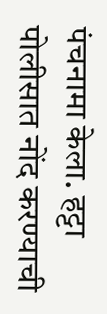पंचनामा केला. हट्टा पोलीसात नोंद करण्याची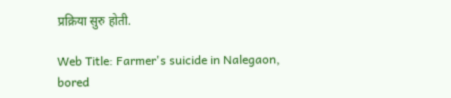प्रक्रिया सुरु होती.

Web Title: Farmer's suicide in Nalegaon, bored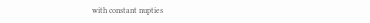with constant nupties